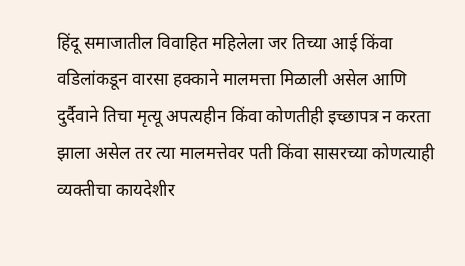हिंदू समाजातील विवाहित महिलेला जर तिच्या आई किंवा वडिलांकडून वारसा हक्काने मालमत्ता मिळाली असेल आणि दुर्दैवाने तिचा मृत्यू अपत्यहीन किंवा कोणतीही इच्छापत्र न करता झाला असेल तर त्या मालमत्तेवर पती किंवा सासरच्या कोणत्याही व्यक्तीचा कायदेशीर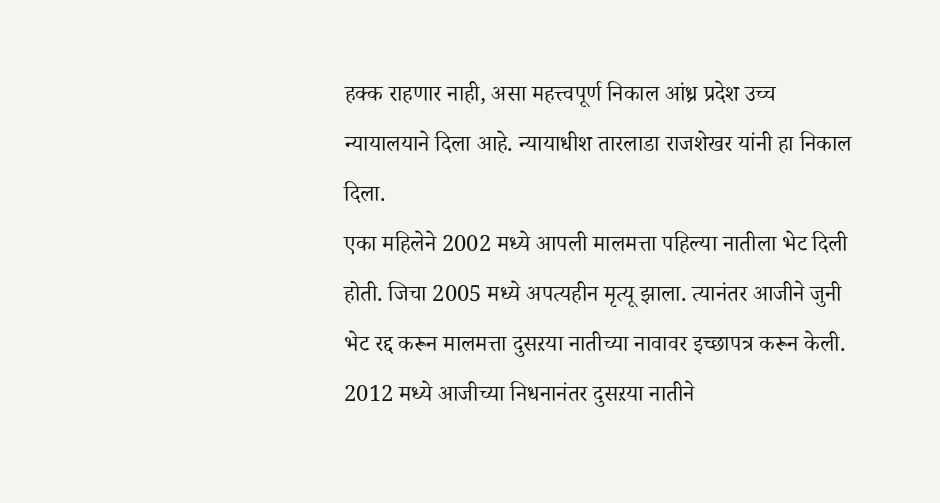हक्क राहणार नाही, असा महत्त्वपूर्ण निकाल आंध्र प्रदेश उच्च न्यायालयाने दिला आहे. न्यायाधीश तारलाडा राजशेखर यांनी हा निकाल दिला.
एका महिलेने 2002 मध्ये आपली मालमत्ता पहिल्या नातीला भेट दिली होती. जिचा 2005 मध्ये अपत्यहीन मृत्यू झाला. त्यानंतर आजीने जुनी भेट रद्द करून मालमत्ता दुसऱया नातीच्या नावावर इच्छापत्र करून केली. 2012 मध्ये आजीच्या निधनानंतर दुसऱया नातीने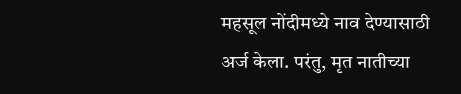महसूल नोंदीमध्ये नाव देण्यासाठी अर्ज केला. परंतु, मृत नातीच्या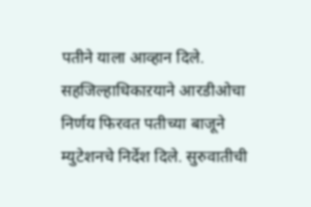पतीने याला आव्हान दिले. सहजिल्हाधिकाऱयाने आरडीओचा निर्णय फिरवत पतीच्या बाजूने म्युटेशनचे निर्देश दिले. सुरुवातीची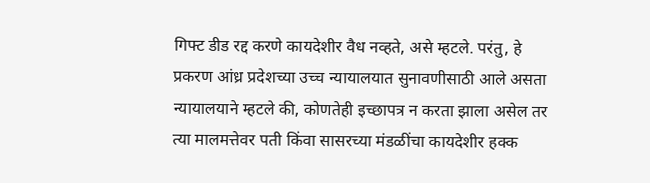गिफ्ट डीड रद्द करणे कायदेशीर वैध नव्हते, असे म्हटले. परंतु, हे प्रकरण आंध्र प्रदेशच्या उच्च न्यायालयात सुनावणीसाठी आले असता न्यायालयाने म्हटले की, कोणतेही इच्छापत्र न करता झाला असेल तर त्या मालमत्तेवर पती किंवा सासरच्या मंडळींचा कायदेशीर हक्क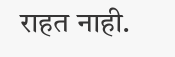राहत नाही.